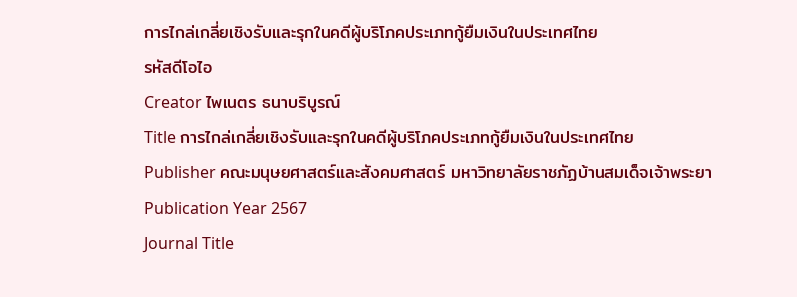การไกล่เกลี่ยเชิงรับและรุกในคดีผู้บริโภคประเภทกู้ยืมเงินในประเทศไทย
รหัสดีโอไอ
Creator ไพเนตร ธนาบริบูรณ์
Title การไกล่เกลี่ยเชิงรับและรุกในคดีผู้บริโภคประเภทกู้ยืมเงินในประเทศไทย
Publisher คณะมนุษยศาสตร์และสังคมศาสตร์ มหาวิทยาลัยราชภัฏบ้านสมเด็จเจ้าพระยา
Publication Year 2567
Journal Title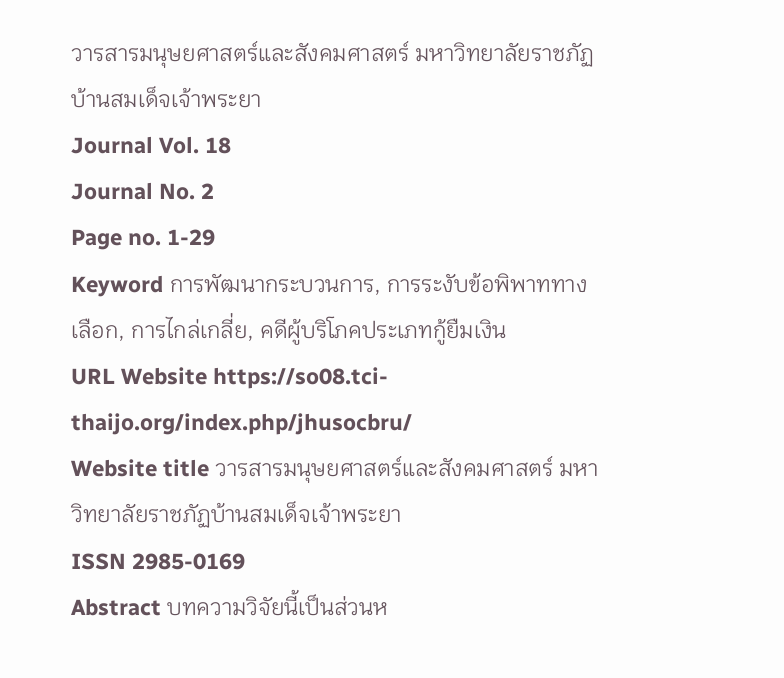วารสารมนุษยศาสตร์และสังคมศาสตร์ มหาวิทยาลัยราชภัฏบ้านสมเด็จเจ้าพระยา
Journal Vol. 18
Journal No. 2
Page no. 1-29
Keyword การพัฒนากระบวนการ, การระงับข้อพิพาททางเลือก, การไกล่เกลี่ย, คดีผู้บริโภคประเภทกู้ยืมเงิน
URL Website https://so08.tci-thaijo.org/index.php/jhusocbru/
Website title วารสารมนุษยศาสตร์และสังคมศาสตร์ มหาวิทยาลัยราชภัฏบ้านสมเด็จเจ้าพระยา
ISSN 2985-0169
Abstract บทความวิจัยนี้เป็นส่วนห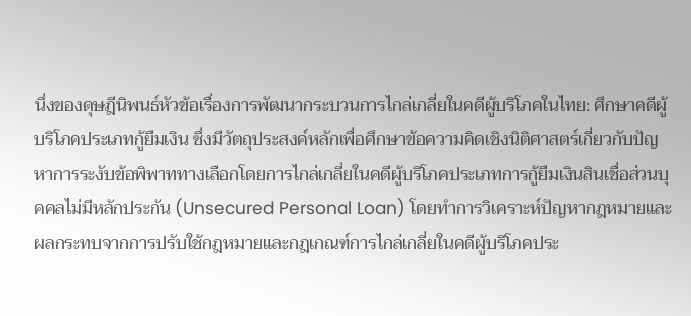นึ่งของดุษฎีนิพนธ์หัวข้อเรื่องการพัฒนากระบวนการไกล่เกลี่ยในคดีผู้บริโภคในไทย: ศึกษาคดีผู้บริโภคประเภทกู้ยืมเงิน ซึ่งมีวัตถุประสงค์หลักเพื่อศึกษาข้อความคิดเชิงนิติศาสตร์เกี่ยวกับปัญหาการระงับข้อพิพาททางเลือกโดยการไกล่เกลี่ยในคดีผู้บริโภคประเภทการกู้ยืมเงินสินเชื่อส่วนบุคคลไม่มีหลักประกัน (Unsecured Personal Loan) โดยทำการวิเคราะห์ปัญหากฎหมายและผลกระทบจากการปรับใช้กฎหมายและกฎเกณฑ์การไกล่เกลี่ยในคดีผู้บริโภคประ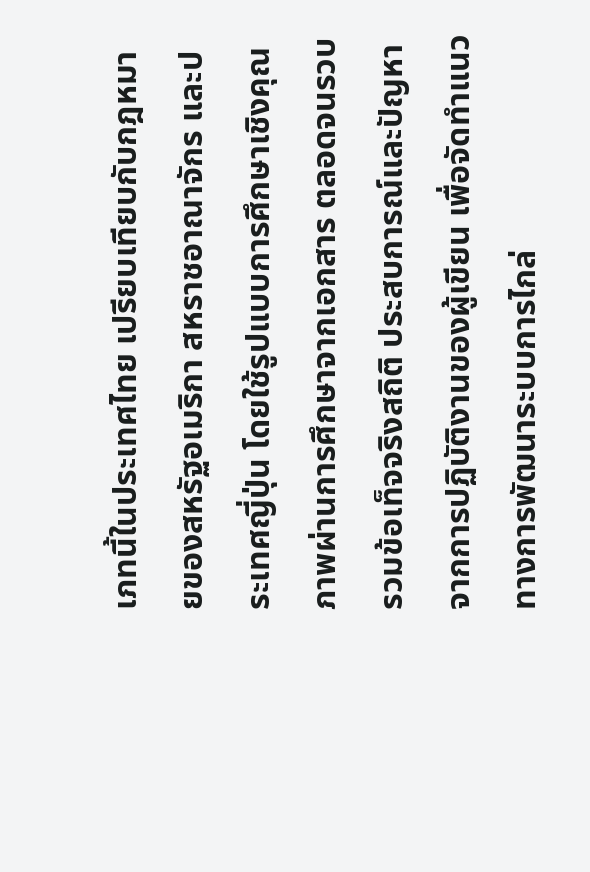เภทนี้ในประเทศไทย เปรียบเทียบกับกฎหมายของสหรัฐอเมริกา สหราชอาณาจักร และประเทศญี่ปุ่น โดยใช้รูปแบบการศึกษาเชิงคุณภาพผ่านการศึกษาจากเอกสาร ตลอดจนรวบรวมข้อเท็จจริงสถิติ ประสบการณ์และปัญหาจากการปฏิบัติงานของผู้เขียน เพื่อจัดทำแนวทางการพัฒนาระบบการไกล่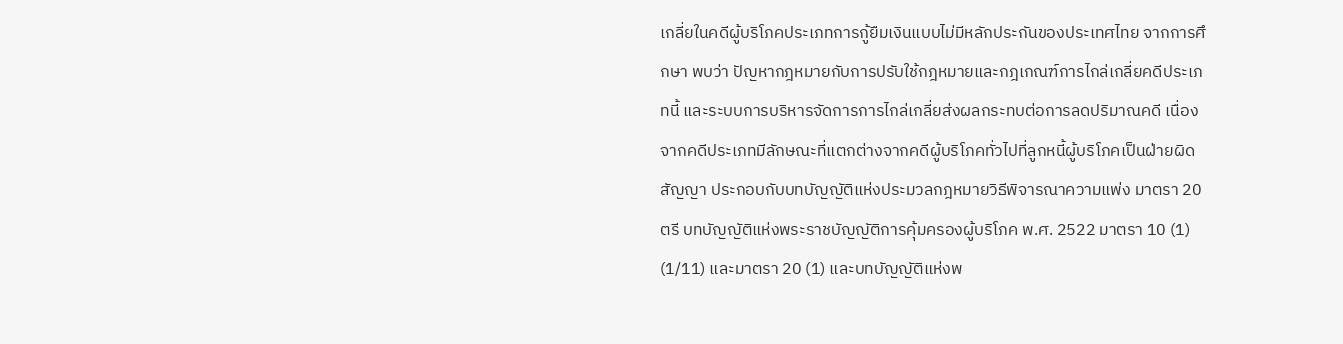เกลี่ยในคดีผู้บริโภคประเภทการกู้ยืมเงินแบบไม่มีหลักประกันของประเทศไทย จากการศึกษา พบว่า ปัญหากฎหมายกับการปรับใช้กฎหมายและกฎเกณฑ์การไกล่เกลี่ยคดีประเภทนี้ และระบบการบริหารจัดการการไกล่เกลี่ยส่งผลกระทบต่อการลดปริมาณคดี เนื่องจากคดีประเภทมีลักษณะที่แตกต่างจากคดีผู้บริโภคทั่วไปที่ลูกหนี้ผู้บริโภคเป็นฝ่ายผิดสัญญา ประกอบกับบทบัญญัติแห่งประมวลกฎหมายวิธีพิจารณาความแพ่ง มาตรา 20 ตรี บทบัญญัติแห่งพระราชบัญญัติการคุ้มครองผู้บริโภค พ.ศ. 2522 มาตรา 10 (1) (1/11) และมาตรา 20 (1) และบทบัญญัติแห่งพ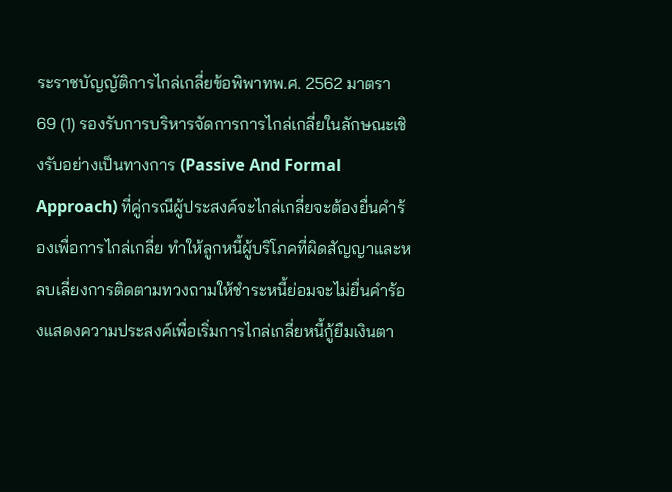ระราชบัญญัติการไกล่เกลี่ยข้อพิพาทพ.ศ. 2562 มาตรา 69 (1) รองรับการบริหารจัดการการไกล่เกลี่ยในลักษณะเชิงรับอย่างเป็นทางการ (Passive And Formal Approach) ที่คู่กรณีผู้ประสงค์จะไกล่เกลี่ยจะต้องยื่นคำร้องเพื่อการไกล่เกลี่ย ทำให้ลูกหนี้ผู้บริโภคที่ผิดสัญญาและหลบเลี่ยงการติดตามทวงถามให้ชำระหนี้ย่อมจะไม่ยื่นคำร้องแสดงความประสงค์เพื่อเริ่มการไกล่เกลี่ยหนี้กู้ยืมเงินตา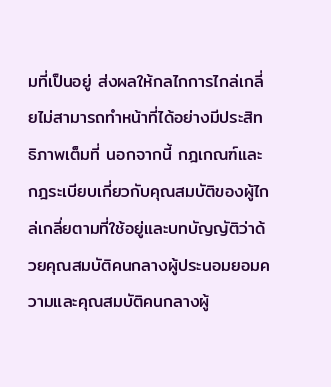มที่เป็นอยู่ ส่งผลให้กลไกการไกล่เกลี่ยไม่สามารถทำหน้าที่ได้อย่างมีประสิทธิภาพเต็มที่ นอกจากนี้ กฎเกณฑ์และกฎระเบียบเกี่ยวกับคุณสมบัติของผู้ไกล่เกลี่ยตามที่ใช้อยู่และบทบัญญัติว่าด้วยคุณสมบัติคนกลางผู้ประนอมยอมความและคุณสมบัติคนกลางผู้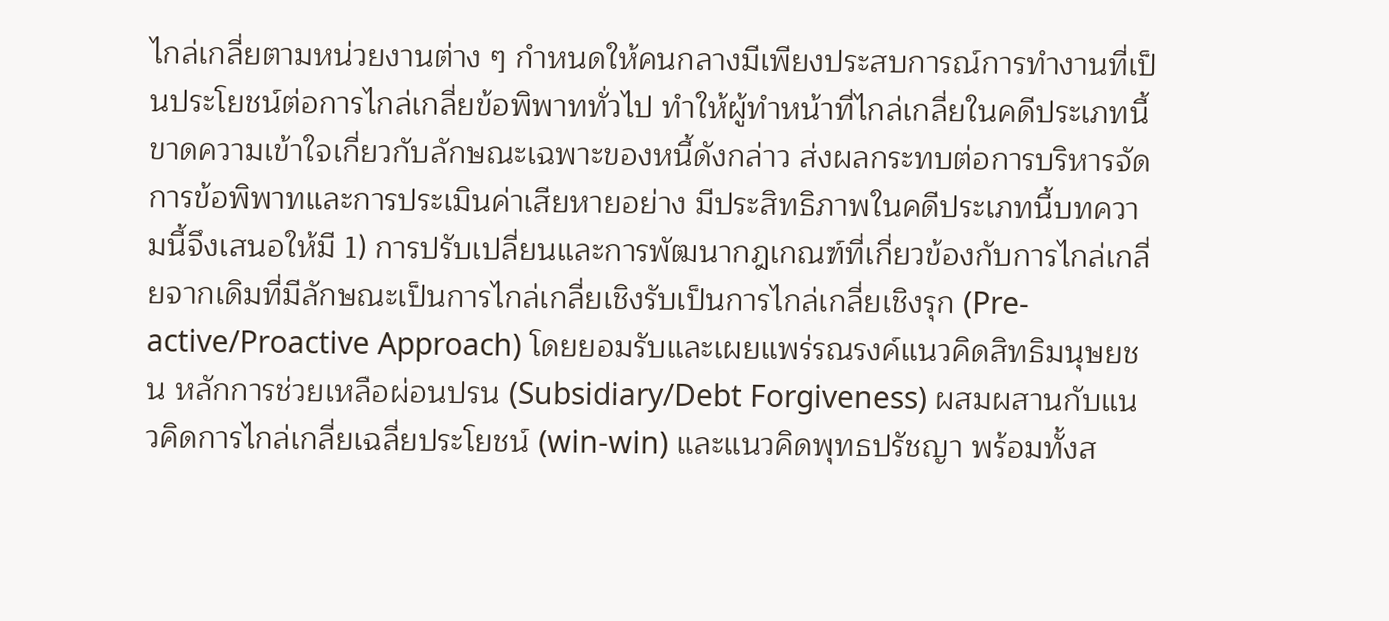ไกล่เกลี่ยตามหน่วยงานต่าง ๆ กำหนดให้คนกลางมีเพียงประสบการณ์การทำงานที่เป็นประโยชน์ต่อการไกล่เกลี่ยข้อพิพาททั่วไป ทำให้ผู้ทำหน้าที่ไกล่เกลี่ยในคดีประเภทนี้ขาดความเข้าใจเกี่ยวกับลักษณะเฉพาะของหนี้ดังกล่าว ส่งผลกระทบต่อการบริหารจัดการข้อพิพาทและการประเมินค่าเสียหายอย่าง มีประสิทธิภาพในคดีประเภทนี้บทความนี้จึงเสนอให้มี 1) การปรับเปลี่ยนและการพัฒนากฎเกณฑ์ที่เกี่ยวข้องกับการไกล่เกลี่ยจากเดิมที่มีลักษณะเป็นการไกล่เกลี่ยเชิงรับเป็นการไกล่เกลี่ยเชิงรุก (Pre-active/Proactive Approach) โดยยอมรับและเผยแพร่รณรงค์แนวคิดสิทธิมนุษยชน หลักการช่วยเหลือผ่อนปรน (Subsidiary/Debt Forgiveness) ผสมผสานกับแนวคิดการไกล่เกลี่ยเฉลี่ยประโยชน์ (win-win) และแนวคิดพุทธปรัชญา พร้อมทั้งส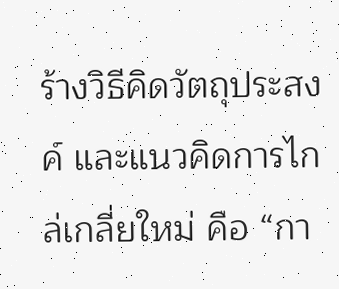ร้างวิธีคิดวัตถุประสงค์ และแนวคิดการไกล่เกลี่ยใหม่ คือ “กา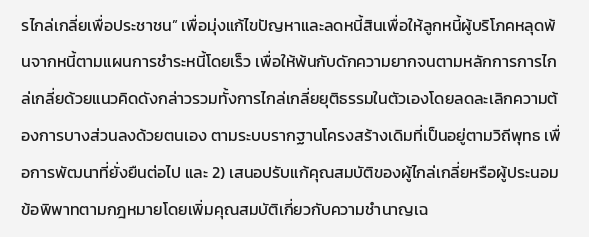รไกล่เกลี่ยเพื่อประชาชน” เพื่อมุ่งแก้ไขปัญหาและลดหนี้สินเพื่อให้ลูกหนี้ผู้บริโภคหลุดพ้นจากหนี้ตามแผนการชำระหนี้โดยเร็ว เพื่อให้พ้นกับดักความยากจนตามหลักการการไกล่เกลี่ยด้วยแนวคิดดังกล่าวรวมทั้งการไกล่เกลี่ยยุติธรรมในตัวเองโดยลดละเลิกความต้องการบางส่วนลงด้วยตนเอง ตามระบบรากฐานโครงสร้างเดิมที่เป็นอยู่ตามวิถีพุทธ เพื่อการพัฒนาที่ยั่งยืนต่อไป และ 2) เสนอปรับแก้คุณสมบัติของผู้ไกล่เกลี่ยหรือผู้ประนอมข้อพิพาทตามกฎหมายโดยเพิ่มคุณสมบัติเกี่ยวกับความชำนาญเฉ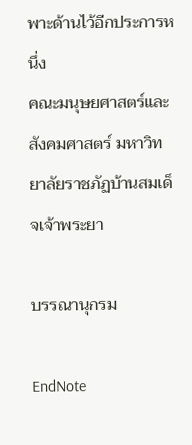พาะด้านไว้อีกประการหนึ่ง
คณะมนุษยศาสตร์และสังคมศาสตร์ มหาวิทยาลัยราชภัฏบ้านสมเด็จเจ้าพระยา

บรรณานุกรม

EndNote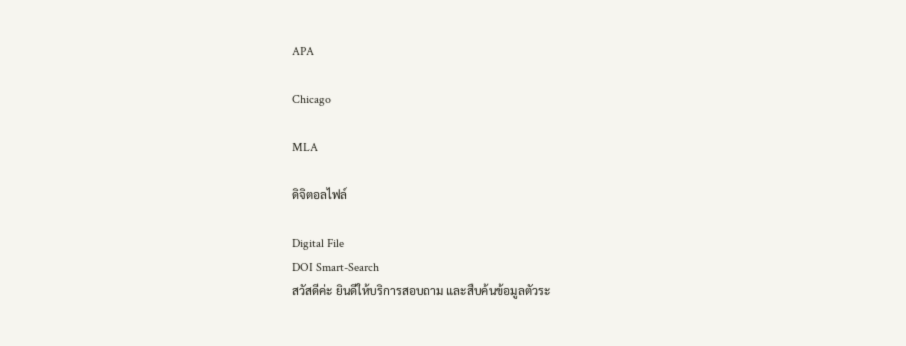APA

Chicago

MLA

ดิจิตอลไฟล์

Digital File
DOI Smart-Search
สวัสดีค่ะ ยินดีให้บริการสอบถาม และสืบค้นข้อมูลตัวระ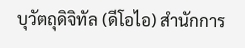บุวัตถุดิจิทัล (ดีโอไอ) สำนักการ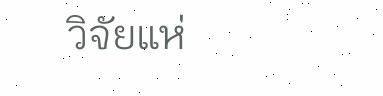วิจัยแห่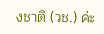งชาติ (วช.) ค่ะ